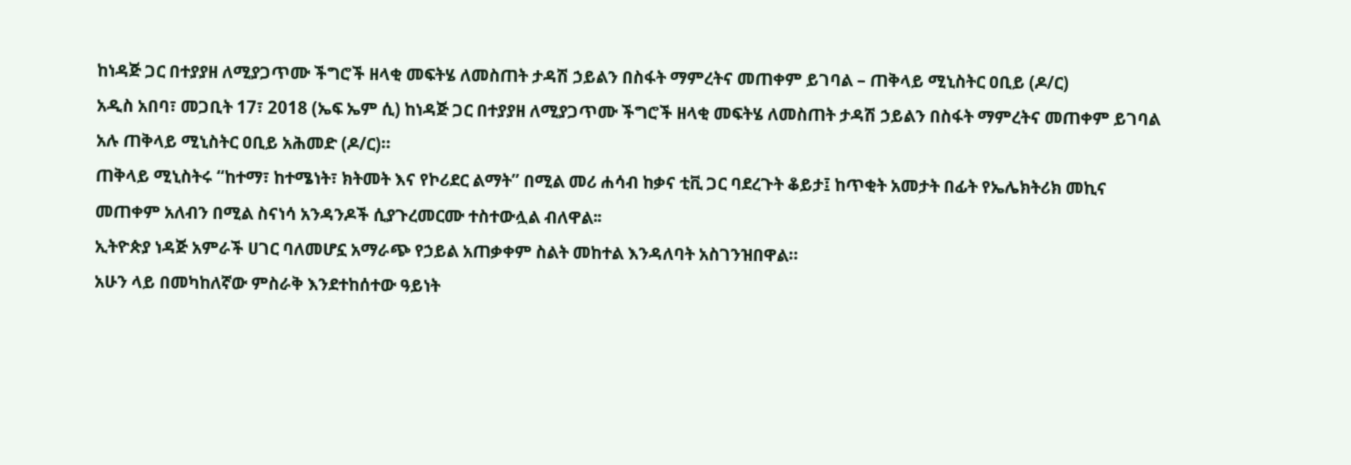ከነዳጅ ጋር በተያያዘ ለሚያጋጥሙ ችግሮች ዘላቂ መፍትሄ ለመስጠት ታዳሽ ኃይልን በስፋት ማምረትና መጠቀም ይገባል – ጠቅላይ ሚኒስትር ዐቢይ (ዶ/ር)
አዲስ አበባ፣ መጋቢት 17፣ 2018 (ኤፍ ኤም ሲ) ከነዳጅ ጋር በተያያዘ ለሚያጋጥሙ ችግሮች ዘላቂ መፍትሄ ለመስጠት ታዳሽ ኃይልን በስፋት ማምረትና መጠቀም ይገባል አሉ ጠቅላይ ሚኒስትር ዐቢይ አሕመድ (ዶ/ር)።
ጠቅላይ ሚኒስትሩ “ከተማ፣ ከተሜነት፣ ክትመት እና የኮሪደር ልማት” በሚል መሪ ሐሳብ ከቃና ቲቪ ጋር ባደረጉት ቆይታ፤ ከጥቂት አመታት በፊት የኤሌክትሪክ መኪና መጠቀም አለብን በሚል ስናነሳ አንዳንዶች ሲያጉረመርሙ ተስተውሏል ብለዋል፡፡
ኢትዮጵያ ነዳጅ አምራች ሀገር ባለመሆኗ አማራጭ የኃይል አጠቃቀም ስልት መከተል እንዳለባት አስገንዝበዋል።
አሁን ላይ በመካከለኛው ምስራቅ እንደተከሰተው ዓይነት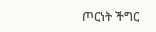ጦርነት ችግር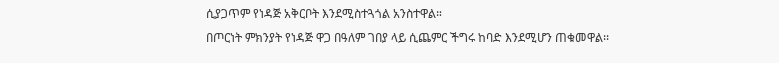ሲያጋጥም የነዳጅ አቅርቦት እንደሚስተጓጎል አንስተዋል።
በጦርነት ምክንያት የነዳጅ ዋጋ በዓለም ገበያ ላይ ሲጨምር ችግሩ ከባድ እንደሚሆን ጠቁመዋል፡፡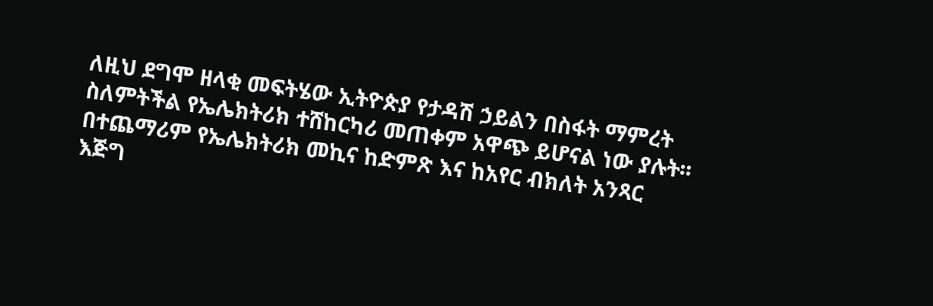ለዚህ ደግሞ ዘላቂ መፍትሄው ኢትዮጵያ የታዳሽ ኃይልን በስፋት ማምረት ስለምትችል የኤሌክትሪክ ተሸከርካሪ መጠቀም አዋጭ ይሆናል ነው ያሉት፡፡
በተጨማሪም የኤሌክትሪክ መኪና ከድምጽ እና ከአየር ብክለት አንጻር እጅግ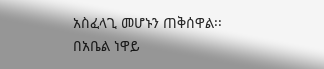አስፈላጊ መሆኑን ጠቅሰዋል፡፡
በአቤል ነዋይ